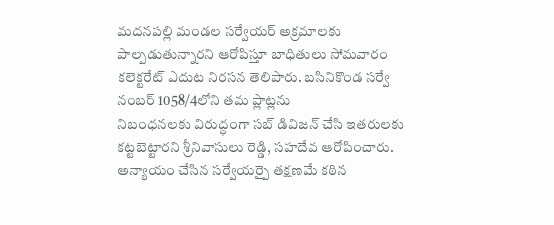మదనపల్లి మండల సర్వేయర్ అక్రమాలకు పాల్పడుతున్నారని ఆరోపిస్తూ బాధితులు సోమవారం కలెక్టరేట్ ఎదుట నిరసన తెలిపారు. బసినికొండ సర్వే నంబర్ 1058/4లోని తమ ప్లాట్లను
నిబంధనలకు విరుద్ధంగా సబ్ డివిజన్ చేసి ఇతరులకు కట్టబెట్టారని శ్రీనివాసులు రెడ్డి, సహదేవ ఆరోపించారు. అన్యాయం చేసిన సర్వేయర్పై తక్షణమే కఠిన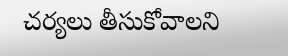చర్యలు తీసుకోవాలని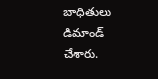బాధితులు డిమాండ్ చేశారు.